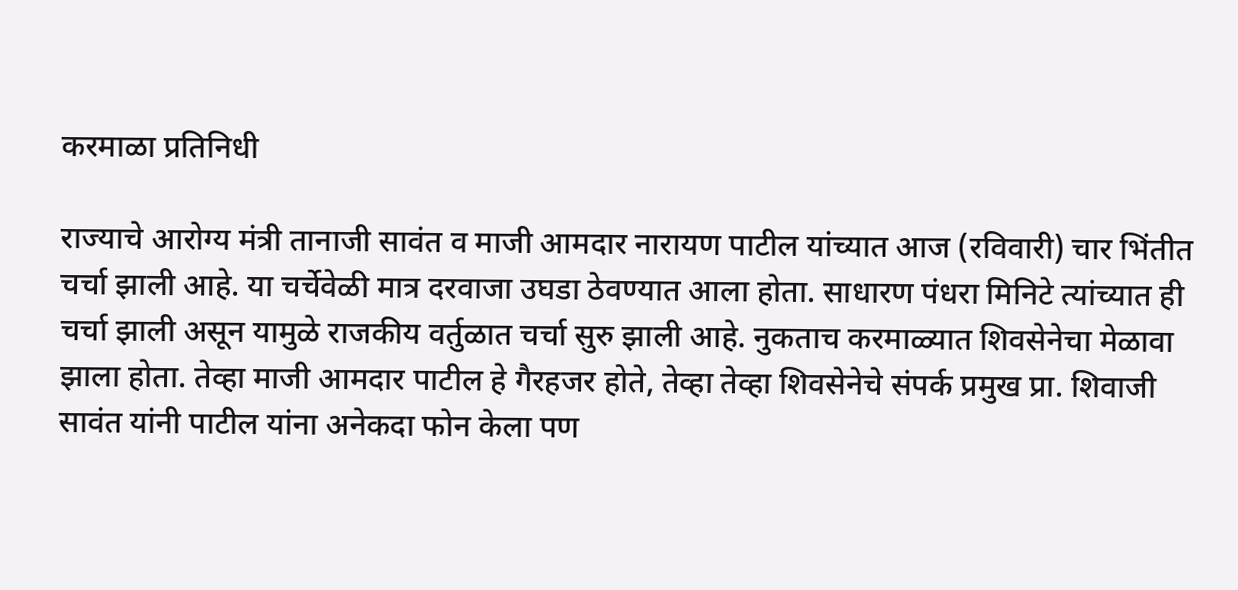करमाळा प्रतिनिधी

राज्याचे आरोग्य मंत्री तानाजी सावंत व माजी आमदार नारायण पाटील यांच्यात आज (रविवारी) चार भिंतीत चर्चा झाली आहे. या चर्चेवेळी मात्र दरवाजा उघडा ठेवण्यात आला होता. साधारण पंधरा मिनिटे त्यांच्यात ही चर्चा झाली असून यामुळे राजकीय वर्तुळात चर्चा सुरु झाली आहे. नुकताच करमाळ्यात शिवसेनेचा मेळावा झाला होता. तेव्हा माजी आमदार पाटील हे गैरहजर होते, तेव्हा तेव्हा शिवसेनेचे संपर्क प्रमुख प्रा. शिवाजी सावंत यांनी पाटील यांना अनेकदा फोन केला पण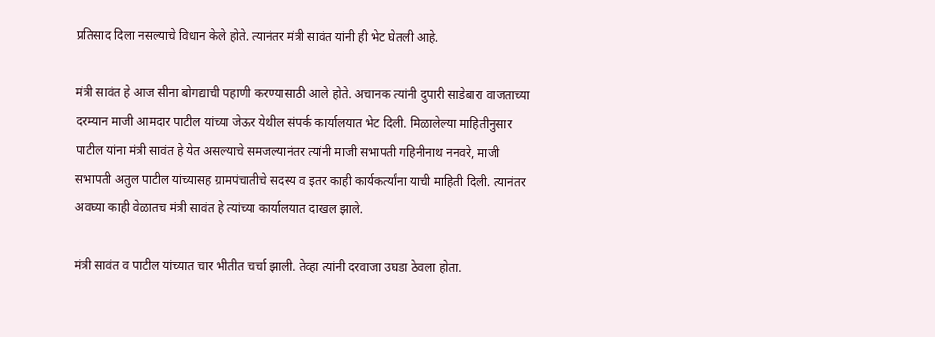प्रतिसाद दिला नसल्याचे विधान केले होते. त्यानंतर मंत्री सावंत यांनी ही भेट घेतली आहे.

मंत्री सावंत हे आज सीना बोगद्याची पहाणी करण्यासाठी आले होते. अचानक त्यांनी दुपारी साडेबारा वाजताच्या दरम्यान माजी आमदार पाटील यांच्या जेऊर येथील संपर्क कार्यालयात भेट दिली. मिळालेल्या माहितीनुसार पाटील यांना मंत्री सावंत हे येत असल्याचे समजल्यानंतर त्यांनी माजी सभापती गहिनीनाथ ननवरे, माजी सभापती अतुल पाटील यांच्यासह ग्रामपंचातीचे सदस्य व इतर काही कार्यकर्त्यांना याची माहिती दिली. त्यानंतर अवघ्या काही वेळातच मंत्री सावंत हे त्यांच्या कार्यालयात दाखल झाले.

मंत्री सावंत व पाटील यांच्यात चार भीतीत चर्चा झाली. तेव्हा त्यांनी दरवाजा उघडा ठेवला होता.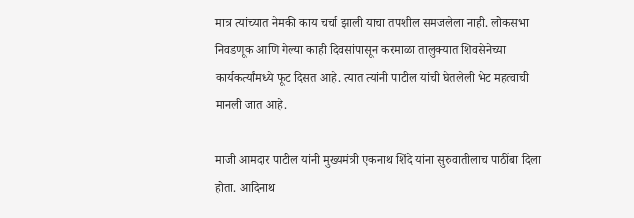मात्र त्यांच्यात नेमकी काय चर्चा झाली याचा तपशील समजलेला नाही. लोकसभा निवडणूक आणि गेल्या काही दिवसांपासून करमाळा तालुक्यात शिवसेनेच्या कार्यकर्त्यांमध्ये फूट दिसत आहे. त्यात त्यांनी पाटील यांची घेतलेली भेट महत्वाची मानली जात आहे.

माजी आमदार पाटील यांनी मुख्यमंत्री एकनाथ शिंदे यांना सुरुवातीलाच पाठींबा दिला होता. आदिनाथ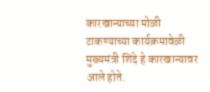कारखान्याच्या मोळी टाकण्याच्या कार्यक्रमावेळी मुख्यमंत्री शिंदे हे कारखान्यावर आले होते.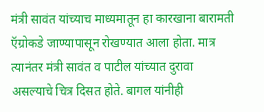मंत्री सावंत यांच्याच माध्यमातून हा कारखाना बारामती ऍग्रोकडे जाण्यापासून रोखण्यात आला होता. मात्र त्यानंतर मंत्री सावंत व पाटील यांच्यात दुरावा असल्याचे चित्र दिसत होते. बागल यांनीही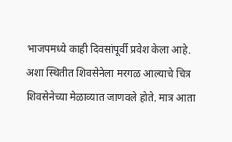भाजपमध्ये काही दिवसांपूर्वी प्रवेश केला आहे. अशा स्थितीत शिवसेनेला मरगळ आल्याचे चित्र शिवसेनेच्या मेळाव्यात जाणवले होते. मात्र आता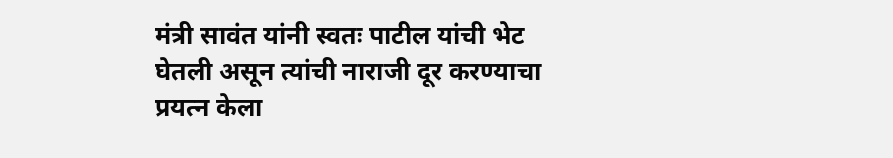मंत्री सावंत यांनी स्वतः पाटील यांची भेट घेतली असून त्यांची नाराजी दूर करण्याचा प्रयत्न केला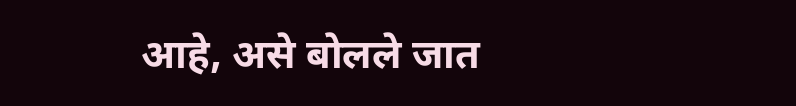आहे, असे बोलले जात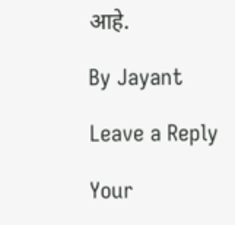आहे.

By Jayant

Leave a Reply

Your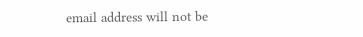email address will not be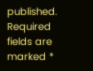published. Required fields are marked *